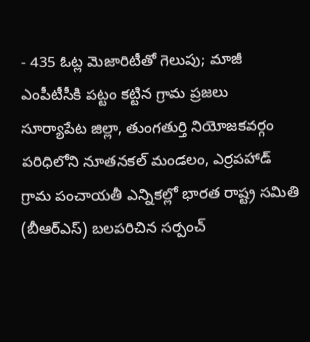- 435 ఓట్ల మెజారిటీతో గెలుపు; మాజీ ఎంపీటీసీకి పట్టం కట్టిన గ్రామ ప్రజలు
సూర్యాపేట జిల్లా, తుంగతుర్తి నియోజకవర్గం పరిధిలోని నూతనకల్ మండలం, ఎర్రపహాడ్ గ్రామ పంచాయతీ ఎన్నికల్లో భారత రాష్ట్ర సమితి (బీఆర్ఎస్) బలపరిచిన సర్పంచ్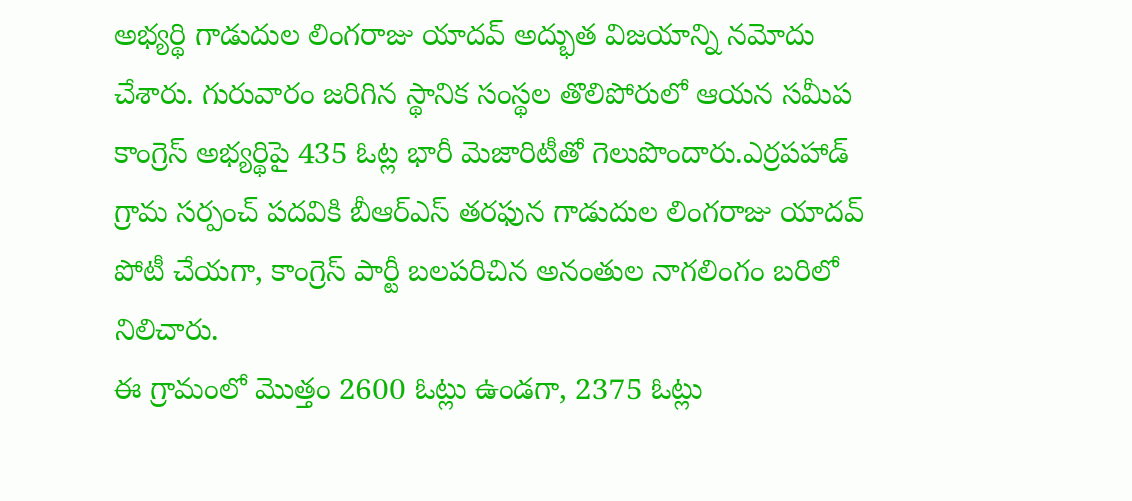అభ్యర్థి గాడుదుల లింగరాజు యాదవ్ అద్భుత విజయాన్ని నమోదు చేశారు. గురువారం జరిగిన స్థానిక సంస్థల తొలిపోరులో ఆయన సమీప కాంగ్రెస్ అభ్యర్థిపై 435 ఓట్ల భారీ మెజారిటీతో గెలుపొందారు.ఎర్రపహాడ్ గ్రామ సర్పంచ్ పదవికి బీఆర్ఎస్ తరఫున గాడుదుల లింగరాజు యాదవ్ పోటీ చేయగా, కాంగ్రెస్ పార్టీ బలపరిచిన అనంతుల నాగలింగం బరిలో నిలిచారు.
ఈ గ్రామంలో మొత్తం 2600 ఓట్లు ఉండగా, 2375 ఓట్లు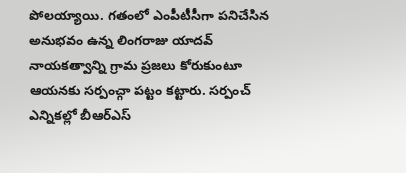పోలయ్యాయి. గతంలో ఎంపీటీసీగా పనిచేసిన అనుభవం ఉన్న లింగరాజు యాదవ్ నాయకత్వాన్ని గ్రామ ప్రజలు కోరుకుంటూ ఆయనకు సర్పంచ్గా పట్టం కట్టారు. సర్పంచ్ ఎన్నికల్లో బీఆర్ఎస్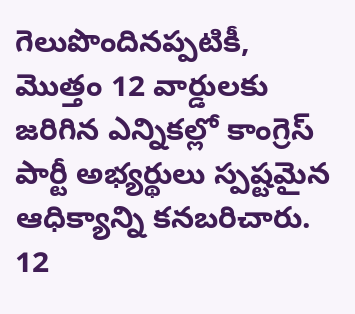గెలుపొందినప్పటికీ, మొత్తం 12 వార్డులకు జరిగిన ఎన్నికల్లో కాంగ్రెస్ పార్టీ అభ్యర్థులు స్పష్టమైన ఆధిక్యాన్ని కనబరిచారు. 12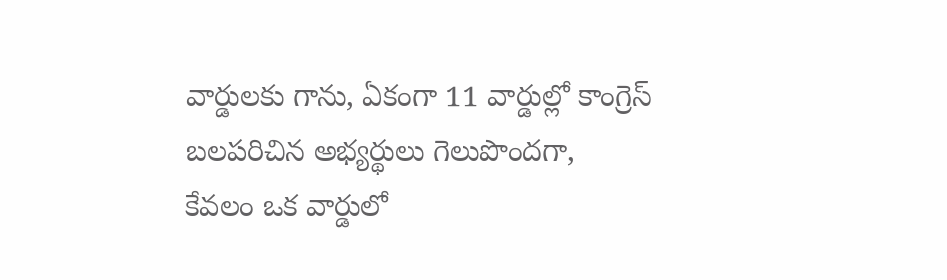వార్డులకు గాను, ఏకంగా 11 వార్డుల్లో కాంగ్రెస్ బలపరిచిన అభ్యర్థులు గెలుపొందగా, కేవలం ఒక వార్డులో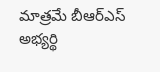మాత్రమే బీఆర్ఎస్ అభ్యర్థి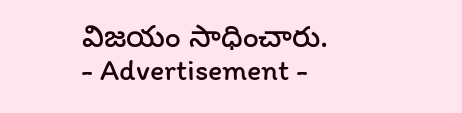విజయం సాధించారు.
- Advertisement -